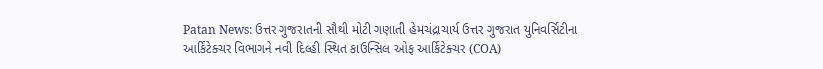Patan News: ઉત્તર ગુજરાતની સૌથી મોટી ગણાતી હેમચંદ્રાચાર્ય ઉત્તર ગુજરાત યુનિવર્સિટીના આર્કિટેક્ચર વિભાગને નવી દિલ્હી સ્થિત કાઉન્સિલ ઓફ આર્કિટેક્ચર (COA)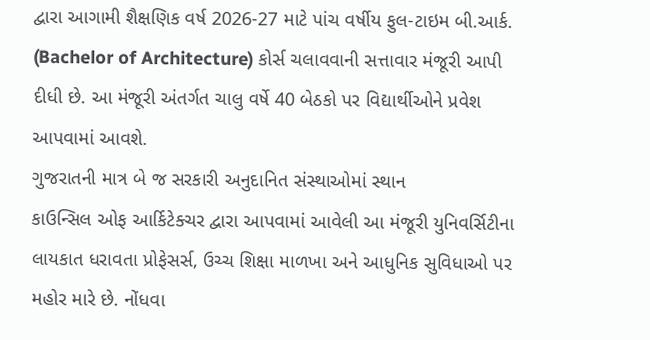દ્વારા આગામી શૈક્ષણિક વર્ષ 2026-27 માટે પાંચ વર્ષીય ફુલ-ટાઇમ બી.આર્ક. (Bachelor of Architecture) કોર્સ ચલાવવાની સત્તાવાર મંજૂરી આપી દીધી છે. આ મંજૂરી અંતર્ગત ચાલુ વર્ષે 40 બેઠકો પર વિદ્યાર્થીઓને પ્રવેશ આપવામાં આવશે.
ગુજરાતની માત્ર બે જ સરકારી અનુદાનિત સંસ્થાઓમાં સ્થાન
કાઉન્સિલ ઓફ આર્કિટેક્ચર દ્વારા આપવામાં આવેલી આ મંજૂરી યુનિવર્સિટીના લાયકાત ધરાવતા પ્રોફેસર્સ, ઉચ્ચ શિક્ષા માળખા અને આધુનિક સુવિધાઓ પર મહોર મારે છે. નોંધવા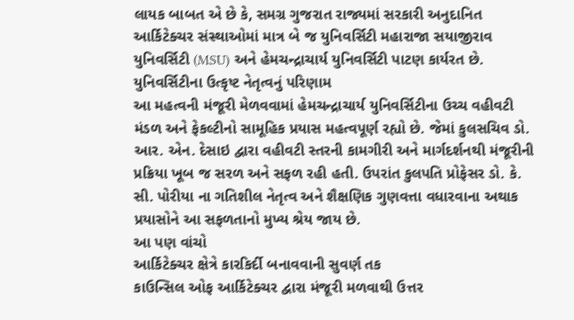લાયક બાબત એ છે કે, સમગ્ર ગુજરાત રાજ્યમાં સરકારી અનુદાનિત આર્કિટેક્ચર સંસ્થાઓમાં માત્ર બે જ યુનિવર્સિટી મહારાજા સયાજીરાવ યુનિવર્સિટી (MSU) અને હેમચન્દ્રાચાર્ય યુનિવર્સિટી પાટણ કાર્યરત છે.
યુનિવર્સિટીના ઉત્કૃષ્ટ નેતૃત્વનું પરિણામ
આ મહત્વની મંજૂરી મેળવવામાં હેમચન્દ્રાચાર્ય યુનિવર્સિટીના ઉચ્ચ વહીવટી મંડળ અને ફેકલ્ટીનો સામૂહિક પ્રયાસ મહત્વપૂર્ણ રહ્યો છે. જેમાં કુલસચિવ ડો. આર. એન. દેસાઇ દ્વારા વહીવટી સ્તરની કામગીરી અને માર્ગદર્શનથી મંજૂરીની પ્રક્રિયા ખૂબ જ સરળ અને સફળ રહી હતી. ઉપરાંત કુલપતિ પ્રોફેસર ડો. કે. સી. પોરીયા ના ગતિશીલ નેતૃત્વ અને શૈક્ષણિક ગુણવત્તા વધારવાના અથાક પ્રયાસોને આ સફળતાનો મુખ્ય શ્રેય જાય છે.
આ પણ વાંચો
આર્કિટેક્ચર ક્ષેત્રે કારકિર્દી બનાવવાની સુવર્ણ તક
કાઉન્સિલ ઓફ આર્કિટેક્ચર દ્વારા મંજૂરી મળવાથી ઉત્તર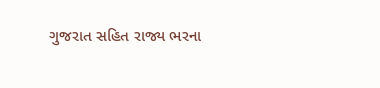ગુજરાત સહિત રાજ્ય ભરના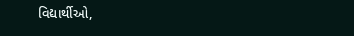વિદ્યાર્થીઓ,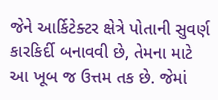જેને આર્કિટેક્ટર ક્ષેત્રે પોતાની સુવર્ણ કારકિર્દી બનાવવી છે, તેમના માટે આ ખૂબ જ ઉત્તમ તક છે. જેમાં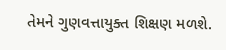તેમને ગુણવત્તાયુક્ત શિક્ષણ મળશે.